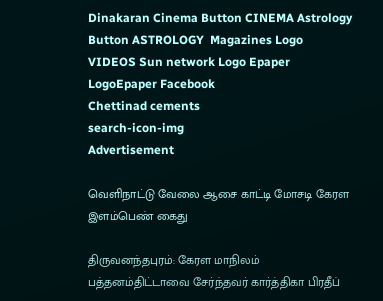Dinakaran Cinema Button CINEMA Astrology Button ASTROLOGY  Magazines Logo VIDEOS Sun network Logo Epaper LogoEpaper Facebook
Chettinad cements
search-icon-img
Advertisement

வெளிநாட்டு வேலை ஆசை காட்டி மோசடி கேரள இளம்பெண் கைது

திருவனந்தபுரம்: கேரள மாநிலம் பத்தனம்திட்டாவை சேர்ந்தவர் கார்த்திகா பிரதீப்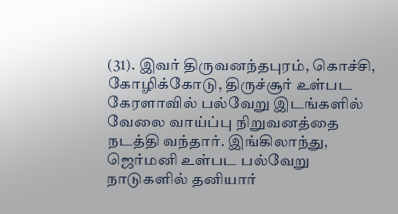(31). இவர் திருவனந்தபுரம், கொச்சி, கோழிக்கோடு, திருச்சூர் உள்பட கேரளாவில் பல்வேறு இடங்களில் வேலை வாய்ப்பு நிறுவனத்தை நடத்தி வந்தார். இங்கிலாந்து, ஜெர்மனி உள்பட பல்வேறு நாடுகளில் தனியார்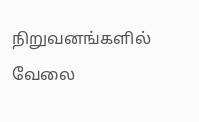நிறுவனங்களில் வேலை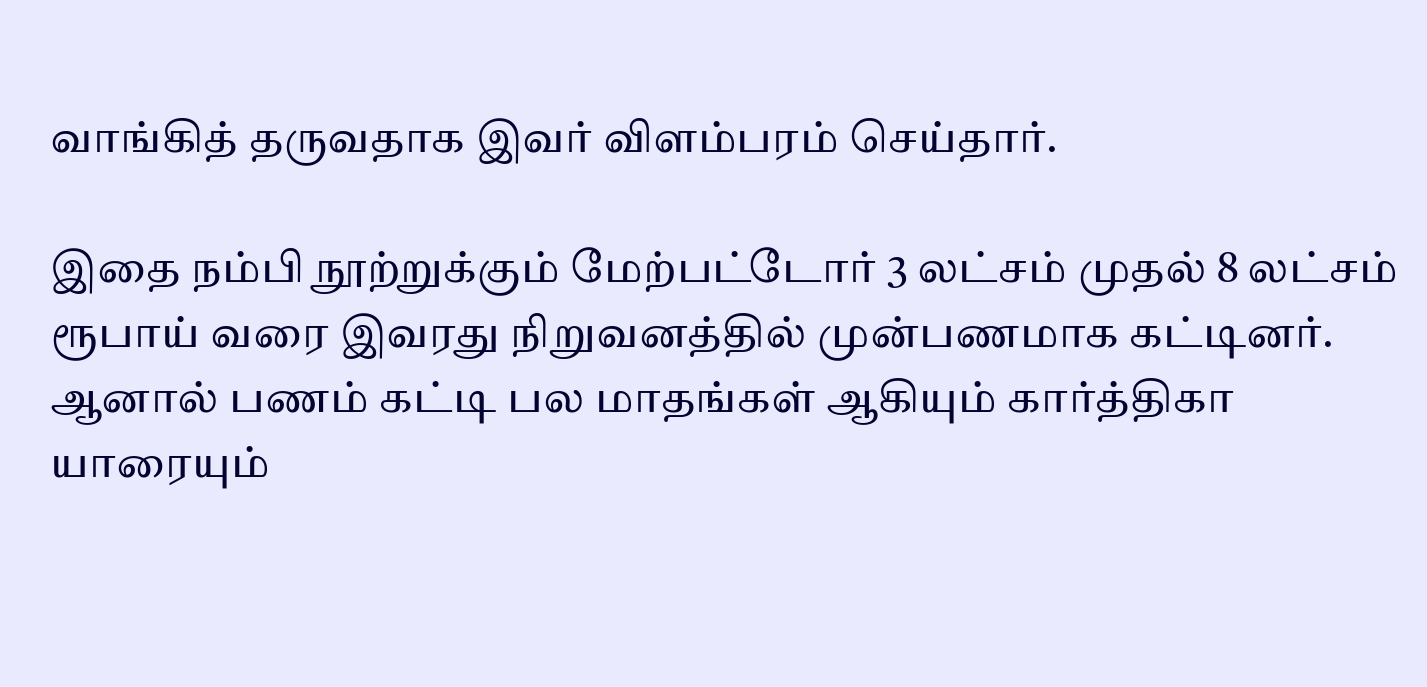வாங்கித் தருவதாக இவர் விளம்பரம் செய்தார்.

இதை நம்பி நூற்றுக்கும் மேற்பட்டோர் 3 லட்சம் முதல் 8 லட்சம் ரூபாய் வரை இவரது நிறுவனத்தில் முன்பணமாக கட்டினர். ஆனால் பணம் கட்டி பல மாதங்கள் ஆகியும் கார்த்திகா யாரையும்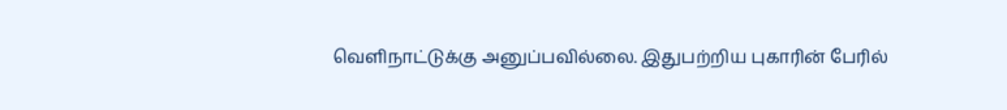வெளிநாட்டுக்கு அனுப்பவில்லை. இதுபற்றிய புகாரின் பேரில்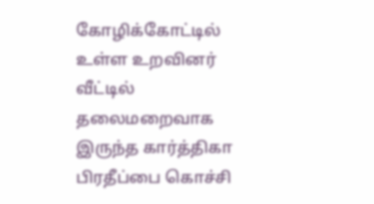கோழிக்கோட்டில் உள்ள உறவினர் வீட்டில் தலைமறைவாக இருந்த கார்த்திகா பிரதீப்பை கொச்சி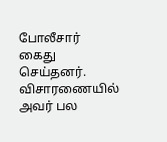போலீசார் கைது செய்தனர். விசாரணையில் அவர் பல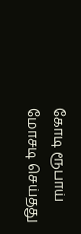கோடி ரூபாய் மோசடி செய்தது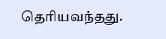தெரியவந்தது.